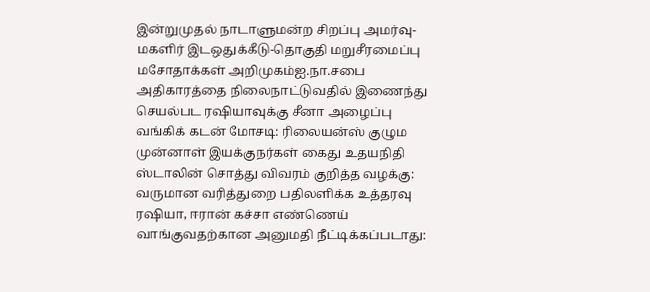இன்றுமுதல் நாடாளுமன்ற சிறப்பு அமர்வு- மகளிர் இடஒதுக்கீடு-தொகுதி மறுசீரமைப்பு மசோதாக்கள் அறிமுகம்ஐ.நா.சபை அதிகாரத்தை நிலைநாட்டுவதில் இணைந்து செயல்பட ரஷியாவுக்கு சீனா அழைப்பு வங்கிக் கடன் மோசடி: ரிலையன்ஸ் குழும முன்னாள் இயக்குநர்கள் கைது உதயநிதி ஸ்டாலின் சொத்து விவரம் குறித்த வழக்கு: வருமான வரித்துறை பதிலளிக்க உத்தரவு ரஷியா, ஈரான் கச்சா எண்ணெய் வாங்குவதற்கான அனுமதி நீட்டிக்கப்படாது: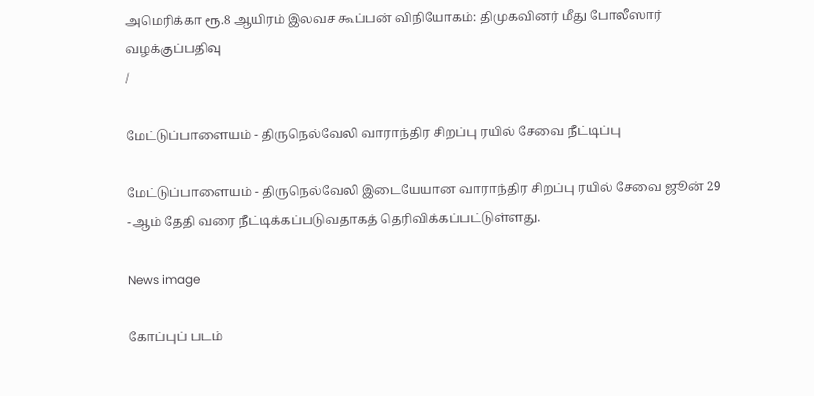அமெரிக்கா ரூ.8 ஆயிரம் இலவச கூப்பன் விநியோகம்: திமுகவினர் மீது போலீஸார் வழக்குப்பதிவு
/

மேட்டுப்பாளையம் - திருநெல்வேலி வாராந்திர சிறப்பு ரயில் சேவை நீட்டிப்பு

மேட்டுப்பாளையம் - திருநெல்வேலி இடையேயான வாராந்திர சிறப்பு ரயில் சேவை ஜூன் 29 -ஆம் தேதி வரை நீட்டிக்கப்படுவதாகத் தெரிவிக்கப்பட்டுள்ளது.

News image

கோப்புப் படம்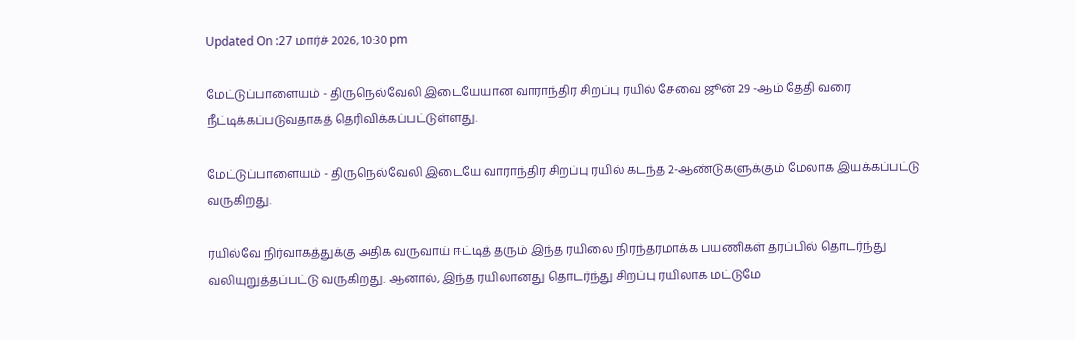Updated On :27 மார்ச் 2026, 10:30 pm

மேட்டுப்பாளையம் - திருநெல்வேலி இடையேயான வாராந்திர சிறப்பு ரயில் சேவை ஜூன் 29 -ஆம் தேதி வரை நீட்டிக்கப்படுவதாகத் தெரிவிக்கப்பட்டுள்ளது.

மேட்டுப்பாளையம் - திருநெல்வேலி இடையே வாராந்திர சிறப்பு ரயில் கடந்த 2-ஆண்டுகளுக்கும் மேலாக இயக்கப்பட்டு வருகிறது.

ரயில்வே நிர்வாகத்துக்கு அதிக வருவாய் ஈட்டித் தரும் இந்த ரயிலை நிரந்தரமாக்க பயணிகள் தரப்பில் தொடர்ந்து வலியுறுத்தப்பட்டு வருகிறது. ஆனால், இந்த ரயிலானது தொடர்ந்து சிறப்பு ரயிலாக மட்டுமே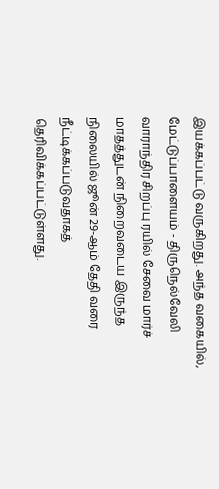இயக்கப்பட்டு வருகிறது. அந்த வகையில், மேட்டுப்பாளையம் - திருநெல்வேலி வாராந்திர சிறப்பு ரயில் சேவை மார்ச் மாதத்துடன் நிறைவடைய இருந்த நிலையில் ஜூன் 29-ஆம் தேதி வரை நீட்டிக்கப்படுவதாகத் தெரிவிக்கப்பட்டுள்ளது.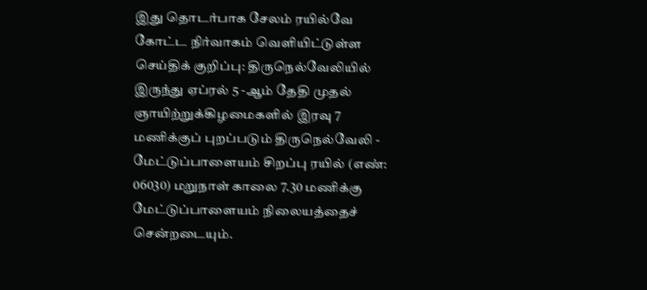இது தொடர்பாக சேலம் ரயில்வே கோட்ட நிர்வாகம் வெளியிட்டுள்ள செய்திக் குறிப்பு: திருநெல்வேலியில் இருந்து ஏப்ரல் 5 -ஆம் தேதி முதல் ஞாயிற்றுக்கிழமைகளில் இரவு 7 மணிக்குப் புறப்படும் திருநெல்வேலி - மேட்டுப்பாளையம் சிறப்பு ரயில் (எண்: 06030) மறுநாள் காலை 7.30 மணிக்கு மேட்டுப்பாளையம் நிலையத்தைச் சென்றடையும்.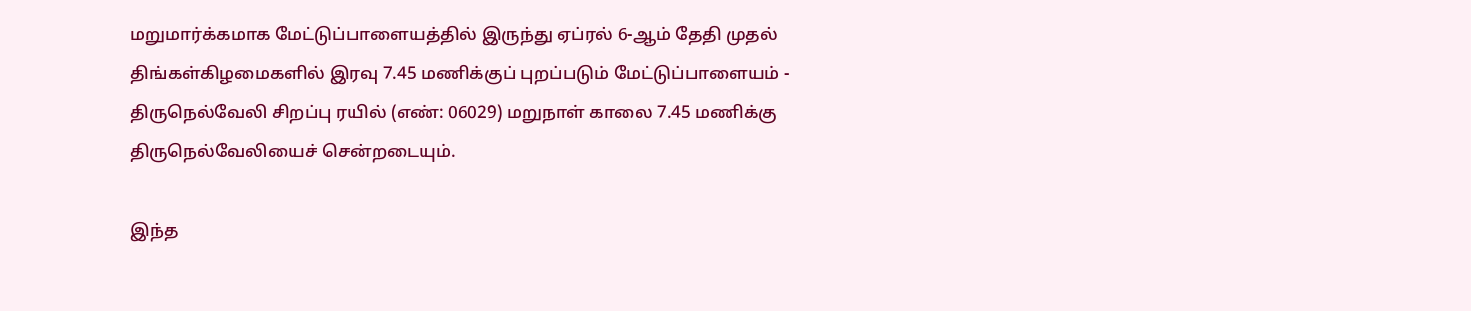மறுமார்க்கமாக மேட்டுப்பாளையத்தில் இருந்து ஏப்ரல் 6-ஆம் தேதி முதல் திங்கள்கிழமைகளில் இரவு 7.45 மணிக்குப் புறப்படும் மேட்டுப்பாளையம் - திருநெல்வேலி சிறப்பு ரயில் (எண்: 06029) மறுநாள் காலை 7.45 மணிக்கு திருநெல்வேலியைச் சென்றடையும்.

இந்த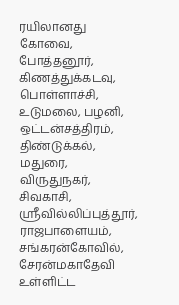ரயிலானது கோவை, போத்தனூர், கிணத்துக்கடவு, பொள்ளாச்சி, உடுமலை, பழனி, ஒட்டன்சத்திரம், திண்டுக்கல், மதுரை, விருதுநகர், சிவகாசி, ஸ்ரீவில்லிப்புத்தூர், ராஜபாளையம், சங்கரன்கோவில், சேரன்மகாதேவி உள்ளிட்ட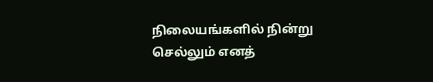நிலையங்களில் நின்று செல்லும் எனத்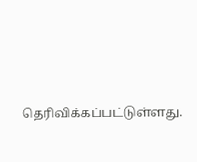தெரிவிக்கப்பட்டுள்ளது.